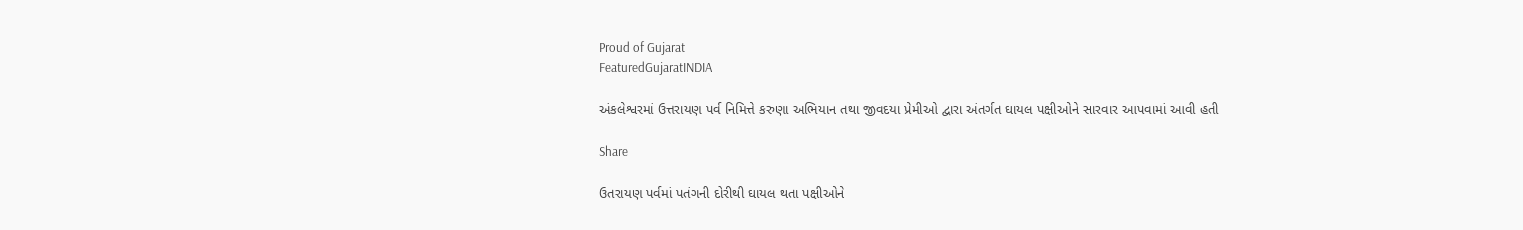Proud of Gujarat
FeaturedGujaratINDIA

અંકલેશ્વરમાં ઉત્તરાયણ પર્વ નિમિત્તે કરુણા અભિયાન તથા જીવદયા પ્રેમીઓ દ્વારા અંતર્ગત ઘાયલ પક્ષીઓને સારવાર આપવામાં આવી હતી

Share

ઉતરાયણ પર્વમાં પતંગની દોરીથી ઘાયલ થતા પક્ષીઓને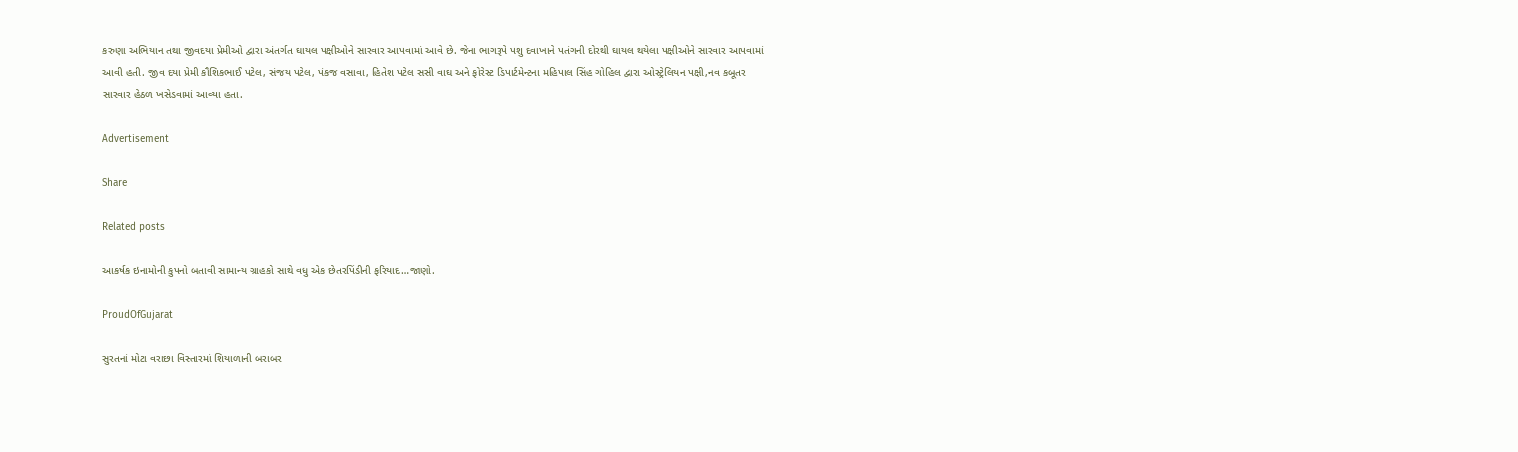કરુણા અભિયાન તથા જીવદયા પ્રેમીઓ દ્વારા અંતર્ગત ઘાયલ પક્ષીઓને સારવાર આપવામાં આવે છે. જેના ભાગરૂપે પશુ દવાખાને પતંગની દોરથી ઘાયલ થયેલા પક્ષીઓને સારવાર આપવામાં આવી હતી. જીવ દયા પ્રેમી કૌશિકભાઈ પટેલ, સંજય પટેલ, પંકજ વસાવા, હિતેશ પટેલ સસી વાઘ અને ફોરેસ્ટ ડિપાર્ટમેન્ટના મહિપાલ સિંહ ગોહિલ દ્વારા ઓસ્ટ્રેલિયન પક્ષી,નવ કબૂતર સારવાર હેઠળ ખસેડવામાં આવ્યા હતા.

Advertisement

Share

Related posts

આકર્ષક ઇનામોની કુપનો બતાવી સામાન્ય ગ્રાહકો સાથે વધુ એક છેતરપિંડીની ફરિયાદ…જાણો.

ProudOfGujarat

સુરતનાં મોટા વરાછા વિસ્તારમાં શિયાળાની બરાબર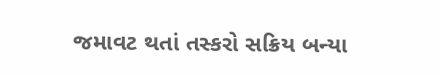જમાવટ થતાં તસ્કરો સક્રિય બન્યા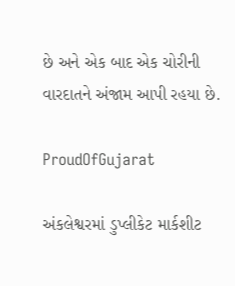છે અને એક બાદ એક ચોરીની વારદાતને અંજામ આપી રહયા છે.

ProudOfGujarat

અંકલેશ્વરમાં ડુપ્લીકેટ માર્કશીટ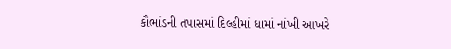કૌભાંડની તપાસમાં દિલ્હીમાં ધામાં નાંખી આખરે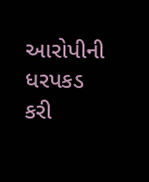આરોપીની ધરપકડ કરી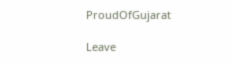ProudOfGujarat

Leave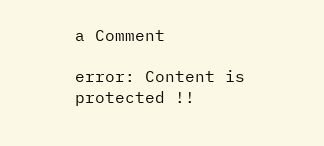a Comment

error: Content is protected !!